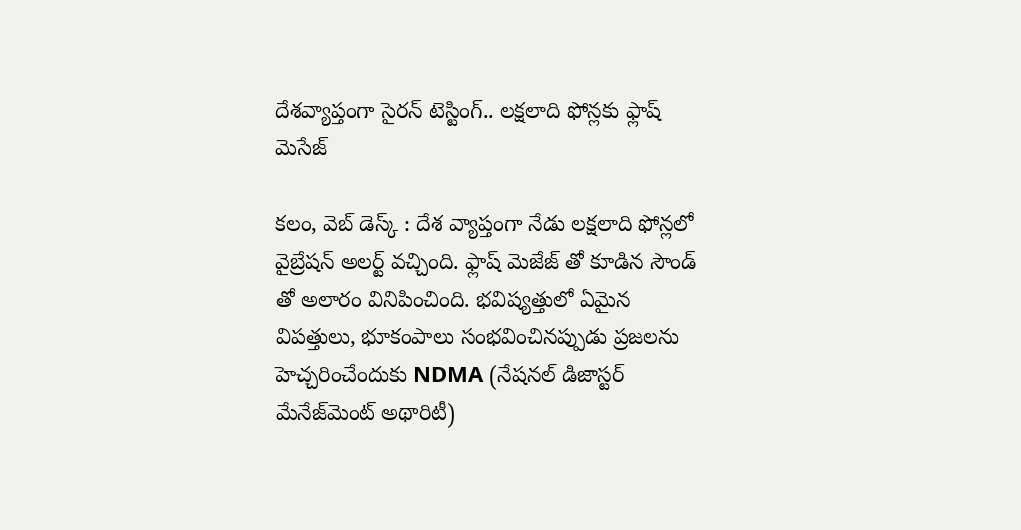దేశవ్యాప్తంగా సైరన్ టెస్టింగ్.. లక్షలాది ఫోన్లకు ఫ్లాష్ మెసేజ్

కలం, వెబ్ డెస్క్ : దేశ వ్యాప్తంగా నేడు లక్షలాది ఫోన్లలో వైబ్రేషన్ అలర్ట్ వచ్చింది. ఫ్లాష్ మెజేజ్ తో కూడిన సౌండ్ తో అలారం వినిపించింది. భవిష్యత్తులో ఏమైన విపత్తులు, భూకంపాలు సంభవించినప్పుడు ప్రజలను హెచ్చరించేందుకు NDMA (నేషనల్ డిజాస్టర్ మేనేజ్‌మెంట్ అథారిటీ)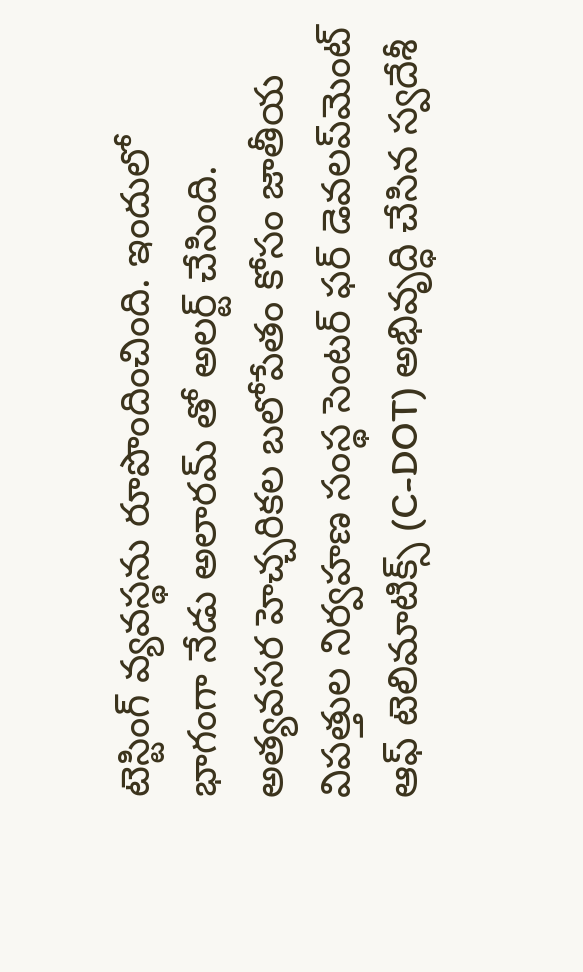టెస్టింగ్ వ్యవస్థను రూపొందించింది. ఇందులో భాగంగా నేడు అలారమ్ తో అలర్ట్ చేసింది. అత్యవసర హెచ్చరికల బలోపేతం కోసం జాతీయ విపత్తుల నిర్వహణ సంస్థ సెంటర్ ఫర్ డెవలప్‌మెంట్ ఆఫ్ టెలిమాటిక్స్ (C-DOT) అభివృద్ధి చేసిన స్వదేశీ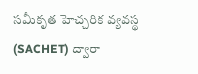సమీకృత హెచ్చరిక వ్యవస్థ (SACHET) ద్వారా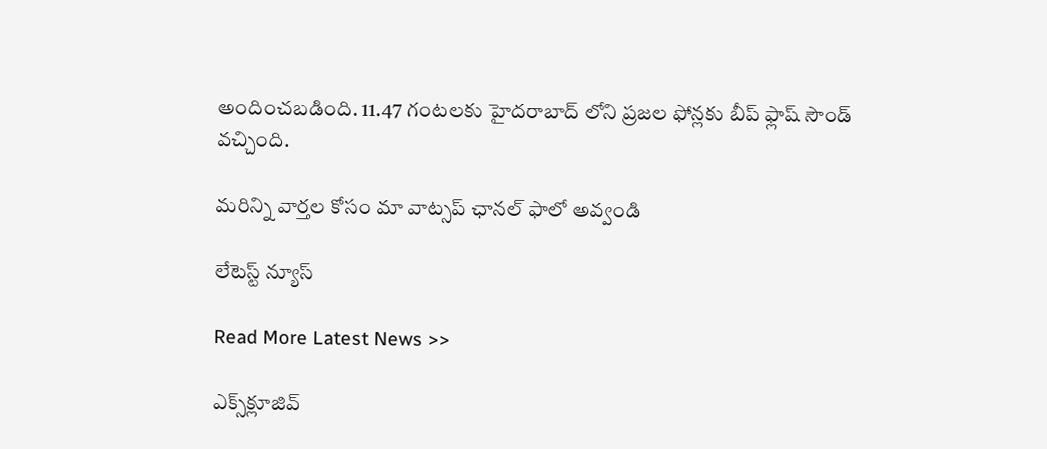అందించబడింది. 11.47 గంటలకు హైదరాబాద్‌ లోని ప్రజల ఫోన్లకు బీప్ ఫ్లాష్ సౌండ్ వచ్చింది.

మ‌రిన్ని వార్త‌ల కోసం మా వాట్స‌ప్ ఛాన‌ల్ ఫాలో అవ్వండి

లేటెస్ట్ న్యూస్‌

Read More Latest News >>

ఎక్స్‌క్లూజివ్‌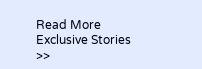Read More Exclusive Stories >>